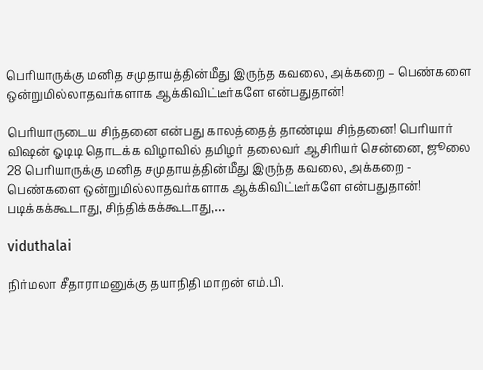பெரியாருக்கு மனித சமுதாயத்தின்மீது இருந்த கவலை, அக்கறை – பெண்களை ஒன்றுமில்லாதவர்களாக ஆக்கிவிட்டீர்களே என்பதுதான்!

பெரியாருடைய சிந்தனை என்பது காலத்தைத் தாண்டிய சிந்தனை! பெரியார் விஷன் ஓடிடி தொடக்க விழாவில் தமிழர் தலைவர் ஆசிரியர் சென்னை, ஜூலை 28 பெரியாருக்கு மனித சமுதாயத்தின்மீது இருந்த கவலை, அக்கறை - பெண்களை ஒன்றுமில்லாதவர்களாக ஆக்கிவிட்டீர்களே என்பதுதான்! படிக்கக்கூடாது, சிந்திக்கக்கூடாது,…

viduthalai

நிர்மலா சீதாராமனுக்கு தயாநிதி மாறன் எம்.பி.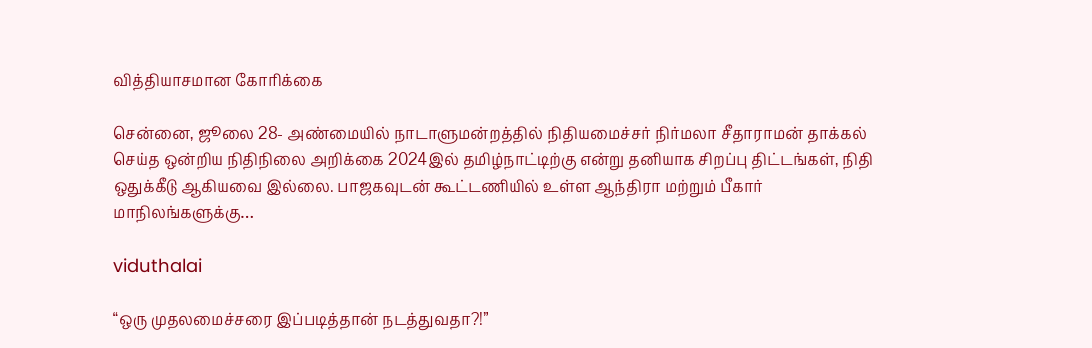வித்தியாசமான கோரிக்கை

சென்னை, ஜூலை 28- அண்மையில் நாடாளுமன்றத்தில் நிதியமைச்சர் நிர்மலா சீதாராமன் தாக்கல் செய்த ஒன்றிய நிதிநிலை அறிக்கை 2024இல் தமிழ்நாட்டிற்கு என்று தனியாக சிறப்பு திட்டங்கள், நிதி ஒதுக்கீடு ஆகியவை இல்லை. பாஜகவுடன் கூட்டணியில் உள்ள ஆந்திரா மற்றும் பீகார் மாநிலங்களுக்கு…

viduthalai

“ஒரு முதலமைச்சரை இப்படித்தான் நடத்துவதா?!”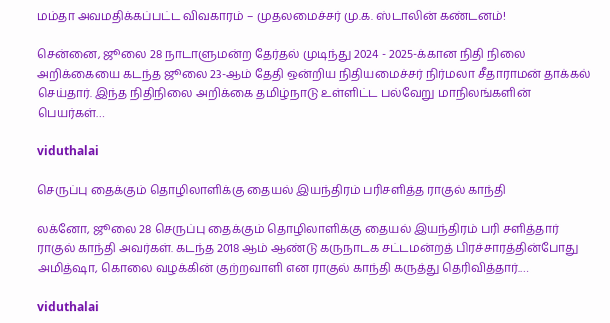மம்தா அவமதிக்கப்பட்ட விவகாரம் – முதலமைச்சர் மு.க. ஸ்டாலின் கண்டனம்!

சென்னை, ஜூலை 28 நாடாளுமன்ற தேர்தல் முடிந்து 2024 - 2025-க்கான நிதி நிலை அறிக்கையை கடந்த ஜூலை 23-ஆம் தேதி ஒன்றிய நிதியமைச்சர் நிர்மலா சீதாராமன் தாக்கல் செய்தார். இந்த நிதிநிலை அறிக்கை தமிழ்நாடு உள்ளிட்ட பல்வேறு மாநிலங்களின் பெயர்கள்…

viduthalai

செருப்பு தைக்கும் தொழிலாளிக்கு தையல் இயந்திரம் பரிசளித்த ராகுல் காந்தி

லக்னோ, ஜூலை 28 செருப்பு தைக்கும் தொழிலாளிக்கு தையல் இயந்திரம் பரி சளித்தார் ராகுல் காந்தி அவர்கள். கடந்த 2018 ஆம் ஆண்டு கருநாடக சட்டமன்றத் பிரச்சாரத்தின்போது அமித்ஷா, கொலை வழக்கின் குற்றவாளி என ராகுல் காந்தி கருத்து தெரிவித்தார்.…

viduthalai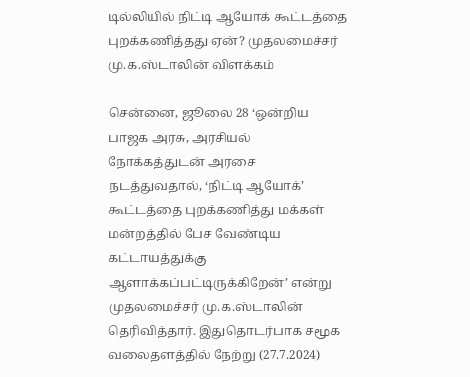டில்லியில் நிட்டி ஆயோக் கூட்டத்தை புறக்கணித்தது ஏன்? முதலமைச்சர் மு.க.ஸ்டாலின் விளக்கம்

சென்னை, ஜூலை 28 ‘ஒன்றிய பாஜக அரசு, அரசியல் நோக்கத்துடன் அரசை நடத்துவதால், ‘நிட்டி ஆயோக்’ கூட்டத்தை புறக்கணித்து மக்கள் மன்றத்தில் பேச வேண்டிய கட்டாயத்துக்கு ஆளாக்கப்பட்டிருக்கிறேன்’ என்று முதலமைச்சர் மு.க.ஸ்டாலின் தெரிவித்தார். இதுதொடர்பாக சமூக வலைதளத்தில் நேற்று (27.7.2024)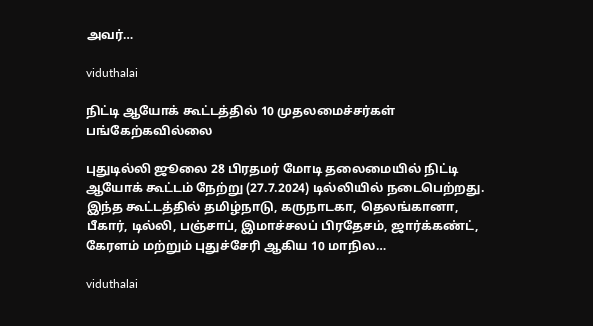அவர்…

viduthalai

நிட்டி ஆயோக் கூட்டத்தில் 10 முதலமைச்சர்கள் பங்கேற்கவில்லை

புதுடில்லி ஜூலை 28 பிரதமர் மோடி தலைமையில் நிட்டி ஆயோக் கூட்டம் நேற்று (27.7.2024) டில்லியில் நடைபெற்றது. இந்த கூட்டத்தில் தமிழ்நாடு, கருநாடகா, தெலங்கானா, பீகார், டில்லி, பஞ்சாப், இமாச்சலப் பிரதேசம், ஜார்க்கண்ட், கேரளம் மற்றும் புதுச்சேரி ஆகிய 10 மாநில…

viduthalai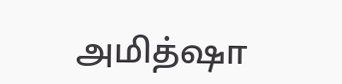அமித்ஷா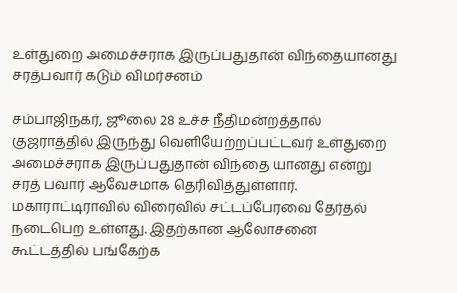உள்துறை அமைச்சராக இருப்பதுதான் விந்தையானது சரத்பவார் கடும் விமர்சனம்

சம்பாஜிநகர், ஜூலை 28 உச்ச நீதிமன்றத்தால் குஜராத்தில் இருந்து வெளியேற்றப்பட்டவர் உள்துறை அமைச்சராக இருப்பதுதான் விந்தை யானது என்று சரத் பவார் ஆவேசமாக தெரிவித்துள்ளார். மகாராட்டிராவில் விரைவில் சட்டப்பேரவை தேர்தல் நடைபெற உள்ளது. இதற்கான ஆலோசனை கூட்டத்தில் பங்கேற்க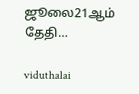ஜூலை21ஆம் தேதி…

viduthalai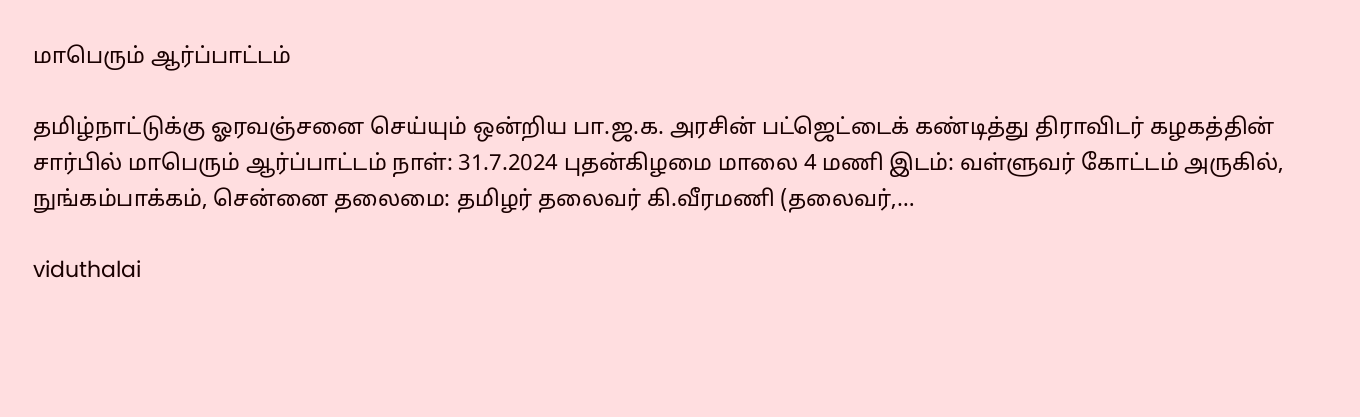மாபெரும் ஆர்ப்பாட்டம்

தமிழ்நாட்டுக்கு ஓரவஞ்சனை செய்யும் ஒன்றிய பா.ஜ.க. அரசின் பட்ஜெட்டைக் கண்டித்து திராவிடர் கழகத்தின் சார்பில் மாபெரும் ஆர்ப்பாட்டம் நாள்: 31.7.2024 புதன்கிழமை மாலை 4 மணி இடம்: வள்ளுவர் கோட்டம் அருகில், நுங்கம்பாக்கம், சென்னை தலைமை: தமிழர் தலைவர் கி.வீரமணி (தலைவர்,…

viduthalai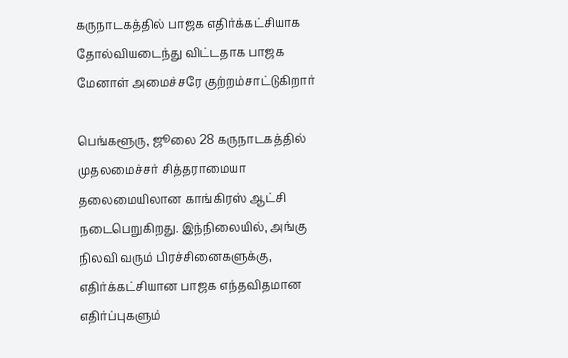கருநாடகத்தில் பாஜக எதிர்க்கட்சியாக தோல்வியடைந்து விட்டதாக பாஜக மேனாள் அமைச்சரே குற்றம்சாட்டுகிறார்

பெங்களூரு, ஜூலை 28 கருநாடகத்தில் முதலமைச்சர் சித்தராமையா தலைமையிலான காங்கிரஸ் ஆட்சி நடைபெறுகிறது. இந்நிலையில், அங்கு நிலவி வரும் பிரச்சினைகளுக்கு, எதிர்க்கட்சியான பாஜக எந்தவிதமான எதிர்ப்புகளும்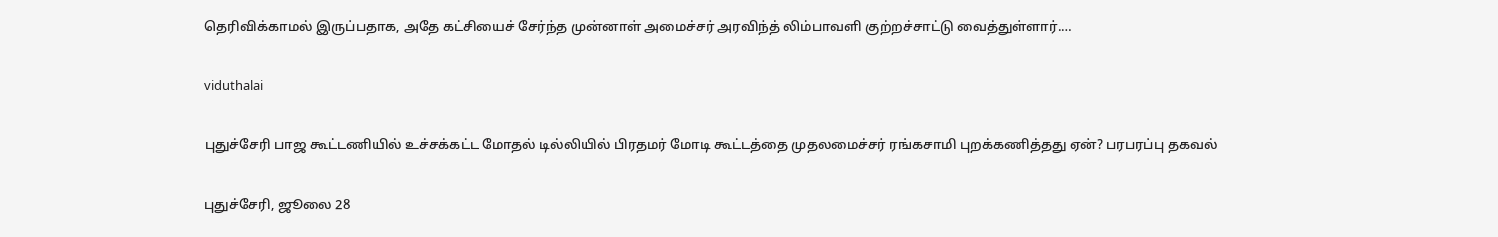தெரிவிக்காமல் இருப்பதாக, அதே கட்சியைச் சேர்ந்த முன்னாள் அமைச்சர் அரவிந்த் லிம்பாவளி குற்றச்சாட்டு வைத்துள்ளார்.…

viduthalai

புதுச்சேரி பாஜ கூட்டணியில் உச்சக்கட்ட மோதல் டில்லியில் பிரதமர் மோடி கூட்டத்தை முதலமைச்சர் ரங்கசாமி புறக்கணித்தது ஏன்? பரபரப்பு தகவல்

புதுச்சேரி, ஜூலை 28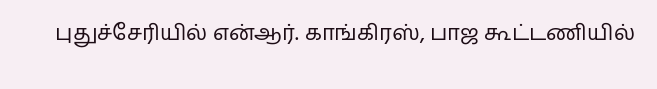புதுச்சேரியில் என்ஆர். காங்கிரஸ், பாஜ கூட்டணியில்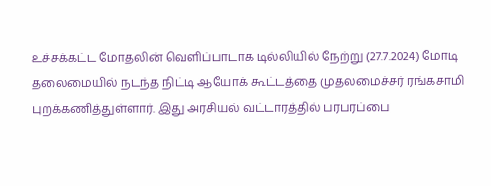உச்சக்கட்ட மோதலின் வெளிப்பாடாக டில்லியில் நேற்று (27.7.2024) மோடி தலைமையில் நடந்த நிட்டி ஆயோக் கூட்டத்தை முதலமைச்சர் ரங்கசாமி புறக்கணித்துள்ளார். இது அரசியல் வட்டாரத்தில் பரபரப்பை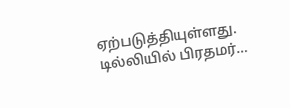ஏற்படுத்தியுள்ளது. டில்லியில் பிரதமர்…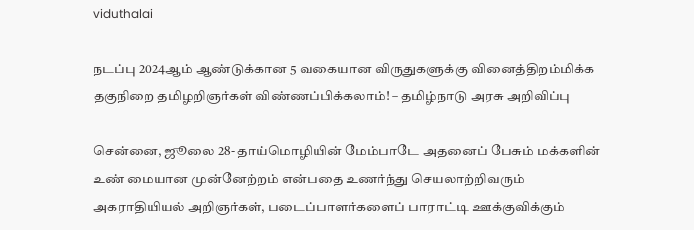viduthalai

நடப்பு 2024ஆம் ஆண்டுக்கான 5 வகையான விருதுகளுக்கு வினைத்திறம்மிக்க தகுநிறை தமிழறிஞர்கள் விண்ணப்பிக்கலாம்! – தமிழ்நாடு அரசு அறிவிப்பு

சென்னை, ஜூலை 28- தாய்மொழியின் மேம்பாடே அதனைப் பேசும் மக்களின் உண் மையான முன்னேற்றம் என்பதை உணர்ந்து செயலாற்றிவரும் அகராதியியல் அறிஞர்கள், படைப்பாளர்களைப் பாராட்டி ஊக்குவிக்கும்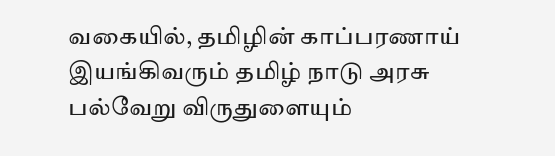வகையில், தமிழின் காப்பரணாய் இயங்கிவரும் தமிழ் நாடு அரசு பல்வேறு விருதுளையும்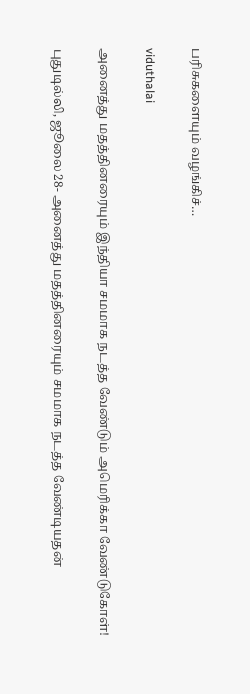பரிசுகளையும் வழங்கிச்…

viduthalai

அனைத்து மதத்தினரையும் இந்தியா சமமாக நடத்த வேண்டும் அமெரிக்கா வேண்டுகோள்!

புதுடில்லி, ஜூலை 28- அனைத்து மதத்தினரையும் சமமாக நடத்த வேண்டியதன்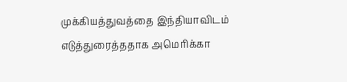முக்கியத்துவத்தை இந்தியாவிடம் எடுத்துரைத்ததாக அமெரிக்கா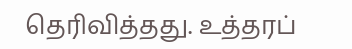தெரிவித்தது. உத்தரப்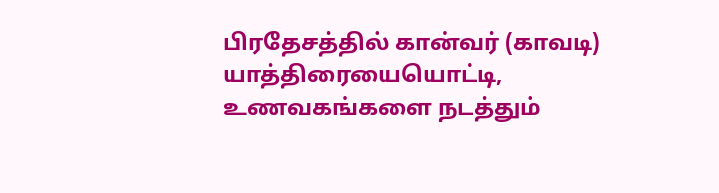பிரதேசத்தில் கான்வர் (காவடி) யாத்திரையையொட்டி, உணவகங்களை நடத்தும்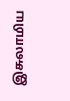இசுலாமிய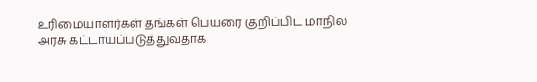உரிமையாளர்கள் தங்கள் பெயரை குறிப்பிட மாநில அரசு கட்டாயப்படுத்துவதாக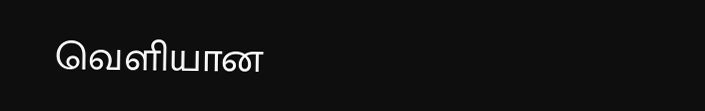வெளியான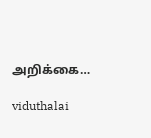அறிக்கை…

viduthalai